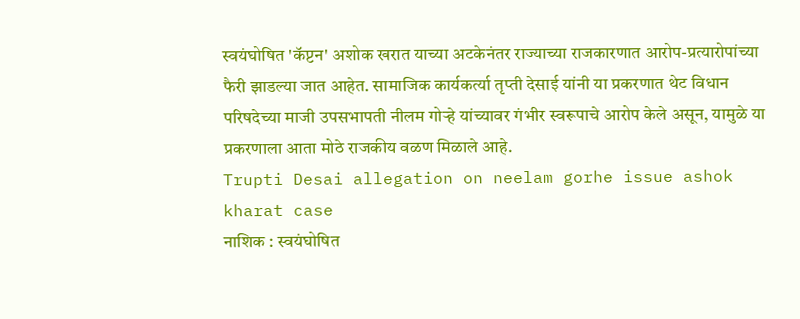स्वयंघोषित 'कॅप्टन' अशोक खरात याच्या अटकेनंतर राज्याच्या राजकारणात आरोप-प्रत्यारोपांच्या फैरी झाडल्या जात आहेत. सामाजिक कार्यकर्त्या तृप्ती देसाई यांनी या प्रकरणात थेट विधान परिषदेच्या माजी उपसभापती नीलम गोऱ्हे यांच्यावर गंभीर स्वरूपाचे आरोप केले असून, यामुळे या प्रकरणाला आता मोठे राजकीय वळण मिळाले आहे.
Trupti Desai allegation on neelam gorhe issue ashok kharat case
नाशिक : स्वयंघोषित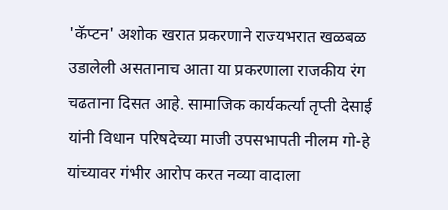'कॅप्टन' अशोक खरात प्रकरणाने राज्यभरात खळबळ उडालेली असतानाच आता या प्रकरणाला राजकीय रंग चढताना दिसत आहे. सामाजिक कार्यकर्त्या तृप्ती देसाई यांनी विधान परिषदेच्या माजी उपसभापती नीलम गो-हे यांच्यावर गंभीर आरोप करत नव्या वादाला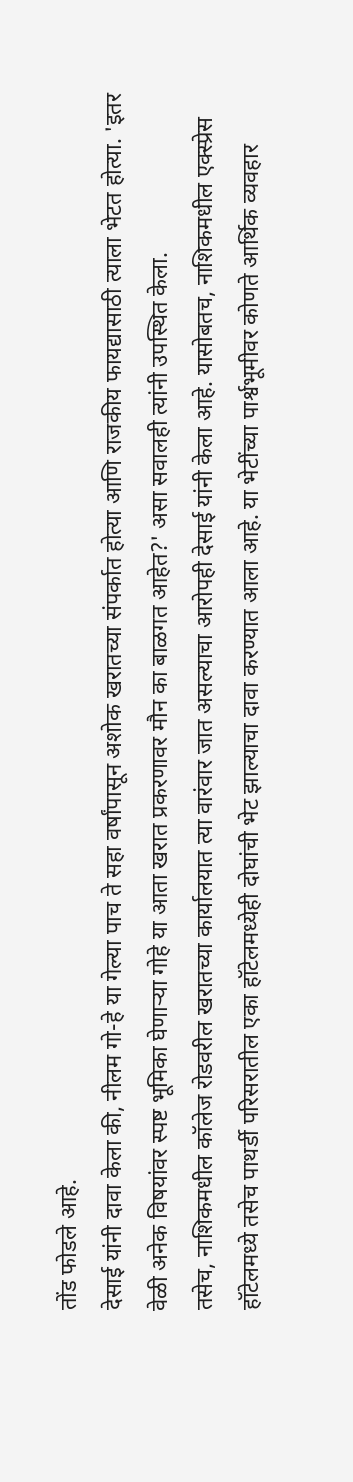तोंड फोडले आहे.
देसाई यांनी दावा केला की, नीलम गो-हे या गेल्या पाच ते सहा वर्षांपासून अशोक खरातच्या संपर्कात होत्या आणि राजकीय फायद्यासाठी त्याला भेटत होत्या. 'इतर वेळी अनेक विषयांवर स्पष्ट भूमिका घेणाऱ्या गोहे या आता खरात प्रकरणावर मौन का बाळगत आहेत?' असा सवालही त्यांनी उपस्थित केला.
तसेच, नाशिकमधील कॉलेज रोडवरील खरातच्या कार्यालयात त्या वारंवार जात असल्याचा आरोपही देसाई यांनी केला आहे. यासोबतच, नाशिकमधील एक्स्प्रेस हॉटेलमध्ये तसेच पाथर्डी परिसरातील एका हॉटेलमध्येही दोघांची भेट झाल्याचा दावा करण्यात आला आहे. या भेटींच्या पार्श्वभूमीवर कोणते आर्थिक व्यवहार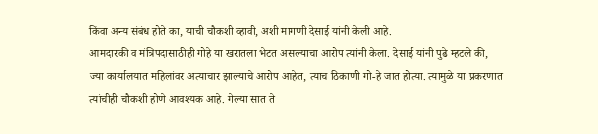किंवा अन्य संबंध होते का, याची चौकशी व्हावी, अशी मागणी देसाई यांनी केली आहे.
आमदारकी व मंत्रिपदासाठीही गोहे या खरातला भेटत असल्याचा आरोप त्यांनी केला. देसाई यांनी पुढे म्हटले की, ज्या कार्यालयात महिलांवर अत्याचार झाल्याचे आरोप आहेत, त्याच ठिकाणी गो-हे जात होत्या. त्यामुळे या प्रकरणात त्यांचीही चौकशी होणे आवश्यक आहे. गेल्या सात ते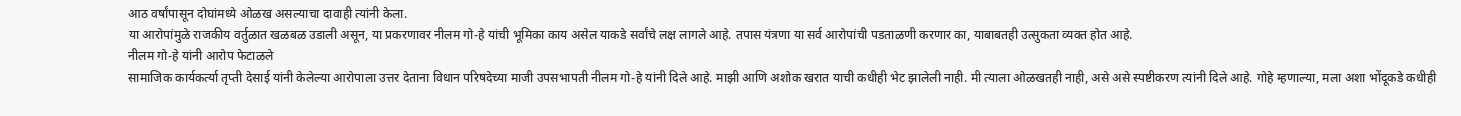आठ वर्षांपासून दोघांमध्ये ओळख असल्याचा दावाही त्यांनी केला.
या आरोपांमुळे राजकीय वर्तुळात खळबळ उडाली असून, या प्रकरणावर नीलम गो-हे यांची भूमिका काय असेल याकडे सर्वांचे लक्ष लागले आहे. तपास यंत्रणा या सर्व आरोपांची पडताळणी करणार का, याबाबतही उत्सुकता व्यक्त होत आहे.
नीलम गो-हे यांनी आरोप फेटाळले
सामाजिक कार्यकर्त्या तृप्ती देसाई यांनी केलेल्या आरोपाला उत्तर देताना विधान परिषदेच्या माजी उपसभापती नीलम गो-हे यांनी दिले आहे. माझी आणि अशोक खरात याची कधीही भेट झालेली नाही. मी त्याला ओळखतही नाही, असे असे स्पष्टीकरण त्यांनी दिले आहे. गोहे म्हणाल्या, मला अशा भोंदूकडे कधीही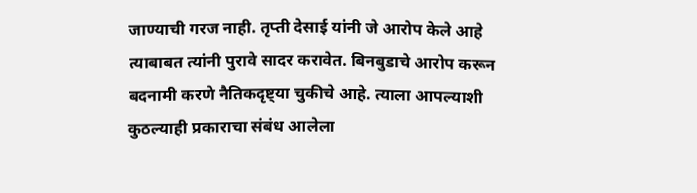जाण्याची गरज नाही. तृप्ती देसाई यांनी जे आरोप केले आहे त्याबाबत त्यांनी पुरावे सादर करावेत. बिनबुडाचे आरोप करून बदनामी करणे नैतिकदृष्ट्या चुकीचे आहे. त्याला आपल्याशी कुठल्याही प्रकाराचा संबंध आलेला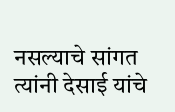नसल्याचे सांगत त्यांनी देसाई यांचे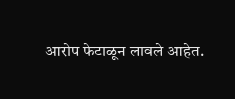आरोप फेटाळून लावले आहेत.